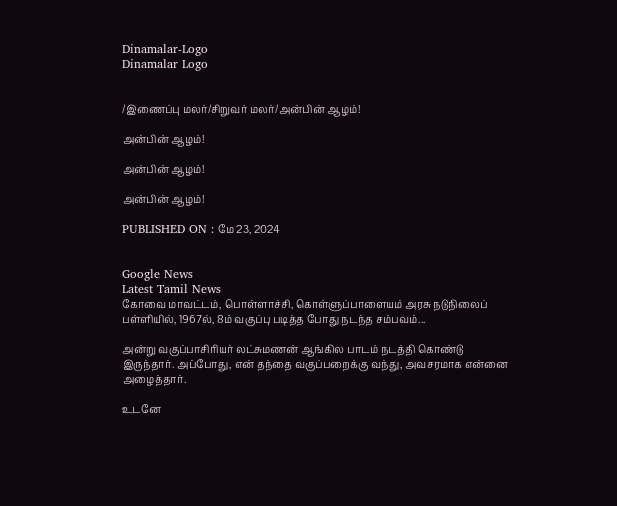Dinamalar-Logo
Dinamalar Logo


/இணைப்பு மலர்/சிறுவர் மலர்/அன்பின் ஆழம்!

அன்பின் ஆழம்!

அன்பின் ஆழம்!

அன்பின் ஆழம்!

PUBLISHED ON : மே 23, 2024


Google News
Latest Tamil News
கோவை மாவட்டம், பொள்ளாச்சி, கொள்ளுப்பாளையம் அரசு நடுநிலைப் பள்ளியில், 1967ல், 8ம் வகுப்பு படித்த போது நடந்த சம்பவம்...

அன்று வகுப்பாசிரியர் லட்சுமணன் ஆங்கில பாடம் நடத்தி கொண்டு இருந்தார். அப்போது, என் தந்தை வகுப்பறைக்கு வந்து, அவசரமாக என்னை அழைத்தார்.

உடனே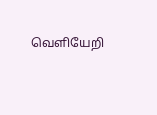வெளியேறி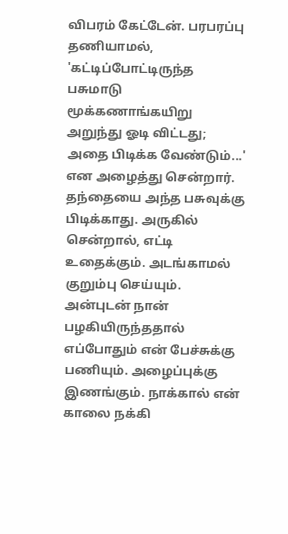விபரம் கேட்டேன். பரபரப்பு தணியாமல், 'கட்டிப்போட்டிருந்த பசுமாடு மூக்கணாங்கயிறு அறுந்து ஓடி விட்டது; அதை பிடிக்க வேண்டும்...' என அழைத்து சென்றார். தந்தையை அந்த பசுவுக்கு பிடிக்காது. அருகில் சென்றால், எட்டி உதைக்கும். அடங்காமல் குறும்பு செய்யும். அன்புடன் நான் பழகியிருந்ததால் எப்போதும் என் பேச்சுக்கு பணியும். அழைப்புக்கு இணங்கும். நாக்கால் என் காலை நக்கி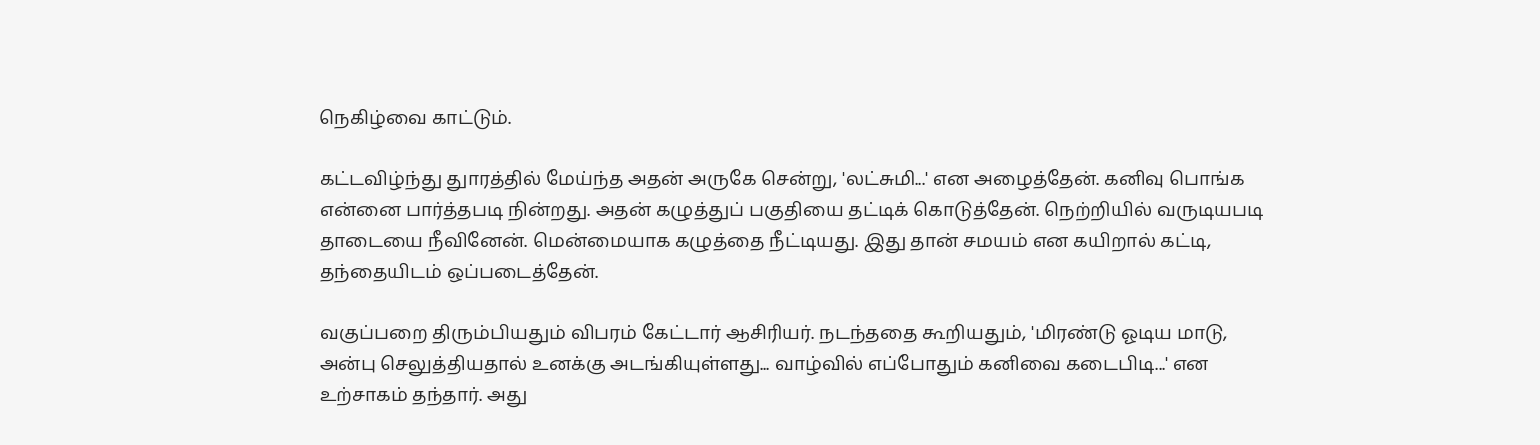நெகிழ்வை காட்டும்.

கட்டவிழ்ந்து துாரத்தில் மேய்ந்த அதன் அருகே சென்று, 'லட்சுமி...' என அழைத்தேன். கனிவு பொங்க என்னை பார்த்தபடி நின்றது. அதன் கழுத்துப் பகுதியை தட்டிக் கொடுத்தேன். நெற்றியில் வருடியபடி தாடையை நீவினேன். மென்மையாக கழுத்தை நீட்டியது. இது தான் சமயம் என கயிறால் கட்டி, தந்தையிடம் ஒப்படைத்தேன்.

வகுப்பறை திரும்பியதும் விபரம் கேட்டார் ஆசிரியர். நடந்ததை கூறியதும், 'மிரண்டு ஓடிய மாடு, அன்பு செலுத்தியதால் உனக்கு அடங்கியுள்ளது... வாழ்வில் எப்போதும் கனிவை கடைபிடி...' என உற்சாகம் தந்தார். அது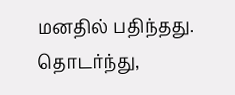மனதில் பதிந்தது. தொடர்ந்து,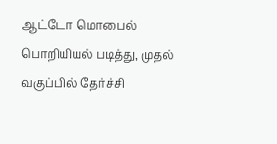ஆட்டோ மொபைல் பொறியியல் படித்து, முதல் வகுப்பில் தேர்ச்சி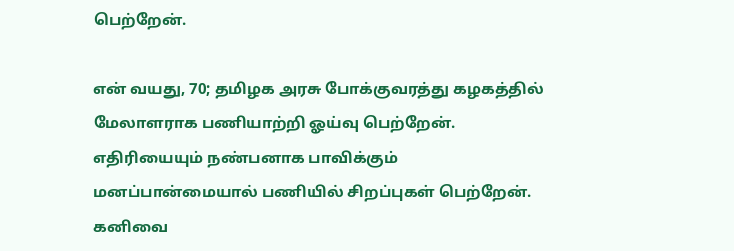பெற்றேன்.

என் வயது, 70; தமிழக அரசு போக்குவரத்து கழகத்தில் மேலாளராக பணியாற்றி ஓய்வு பெற்றேன். எதிரியையும் நண்பனாக பாவிக்கும் மனப்பான்மையால் பணியில் சிறப்புகள் பெற்றேன். கனிவை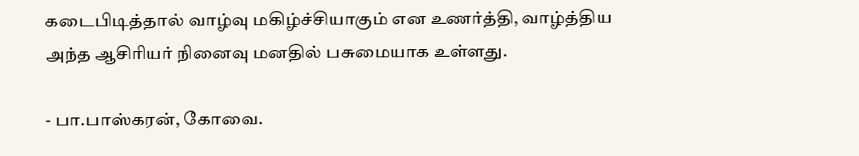கடைபிடித்தால் வாழ்வு மகிழ்ச்சியாகும் என உணர்த்தி, வாழ்த்திய அந்த ஆசிரியர் நினைவு மனதில் பசுமையாக உள்ளது.

- பா.பாஸ்கரன், கோவை.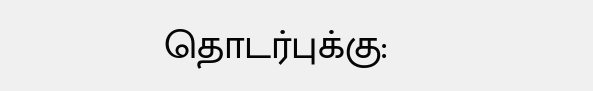தொடர்புக்கு: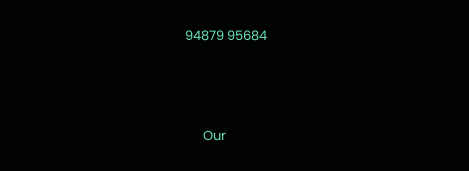94879 95684






      Our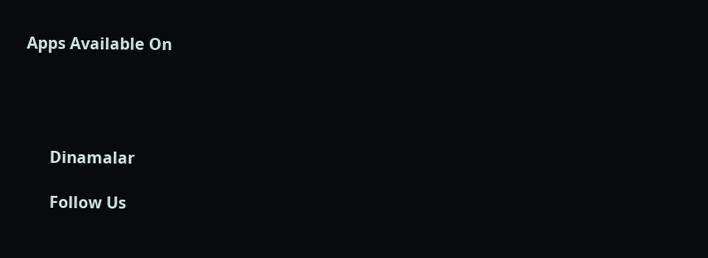Apps Available On




      Dinamalar

      Follow Us